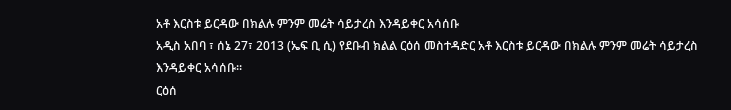አቶ እርስቱ ይርዳው በክልሉ ምንም መሬት ሳይታረስ እንዳይቀር አሳሰቡ
አዲስ አበባ ፣ ሰኔ 27፣ 2013 (ኤፍ ቢ ሲ) የደቡብ ክልል ርዕሰ መስተዳድር አቶ እርስቱ ይርዳው በክልሉ ምንም መሬት ሳይታረስ እንዳይቀር አሳሰቡ።
ርዕሰ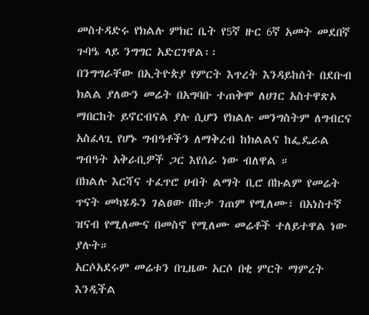መስተዳድሩ የክልሉ ምክር ቤት የ5ኛ ዙር 6ኛ አመት መደበኛ ጉባዔ ላይ ንግግር አድርገዋል፡፡
በንግግራቸው በኢትዮጵያ የምርት እጥረት እንዳይከሰት በደቡብ ክልል ያለውን መሬት በአግባቡ ተጠቅሞ ለሀገር አስተዋጽኦ ማበርከት ይኖርብናል ያሉ ሲሆን የክልሉ መንግስትም ለግብርና አስፈላጊ የሆኑ ግብዓቶችን ለማቅረብ ከክልልና ከፌዴራል ግብዓት አቅራቢዎች ጋር እየሰራ ነው ብለዋል ።
በክልሉ እርሻና ተፈጥሮ ሀብት ልማት ቢሮ በኩልም የመሬት ጥናት መካሄዱን ገልፀው በኩታ ገጠም የሚለሙ፣ በአነስተኛ ዝናብ የሚለሙና በመስኖ የሚለሙ መሬቶች ተለይተዋል ነው ያሉት።
አርሶአደሩም መሬቱን በጊዜው አርሶ በቂ ምርት ማምረት እንዲችል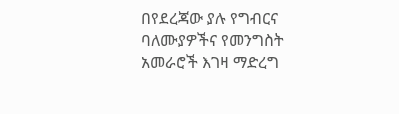በየደረጃው ያሉ የግብርና ባለሙያዎችና የመንግስት አመራሮች እገዛ ማድረግ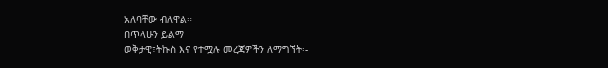አለባቸው ብለዋል።
በጥላሁን ይልማ
ወቅታዊ፣ትኩስ እና የተሟሉ መረጃዎችን ለማግኘት፡-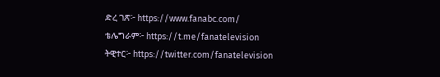ድረ ገጽ፦ https://www.fanabc.com/
ቴሌግራም፦ https://t.me/fanatelevision
ትዊተር፦ https://twitter.com/fanatelevision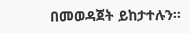በመወዳጀት ይከታተሉን፡፡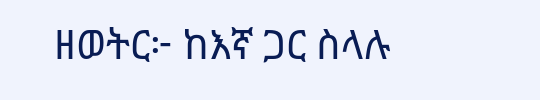ዘወትር፦ ከእኛ ጋር ስላሉ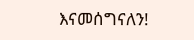እናመሰግናለን!